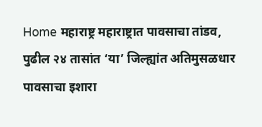Home महाराष्ट्र महाराष्ट्रात पावसाचा तांडव, पुढील २४ तासांत ‘या’ जिल्ह्यांत अतिमुसळधार पावसाचा इशारा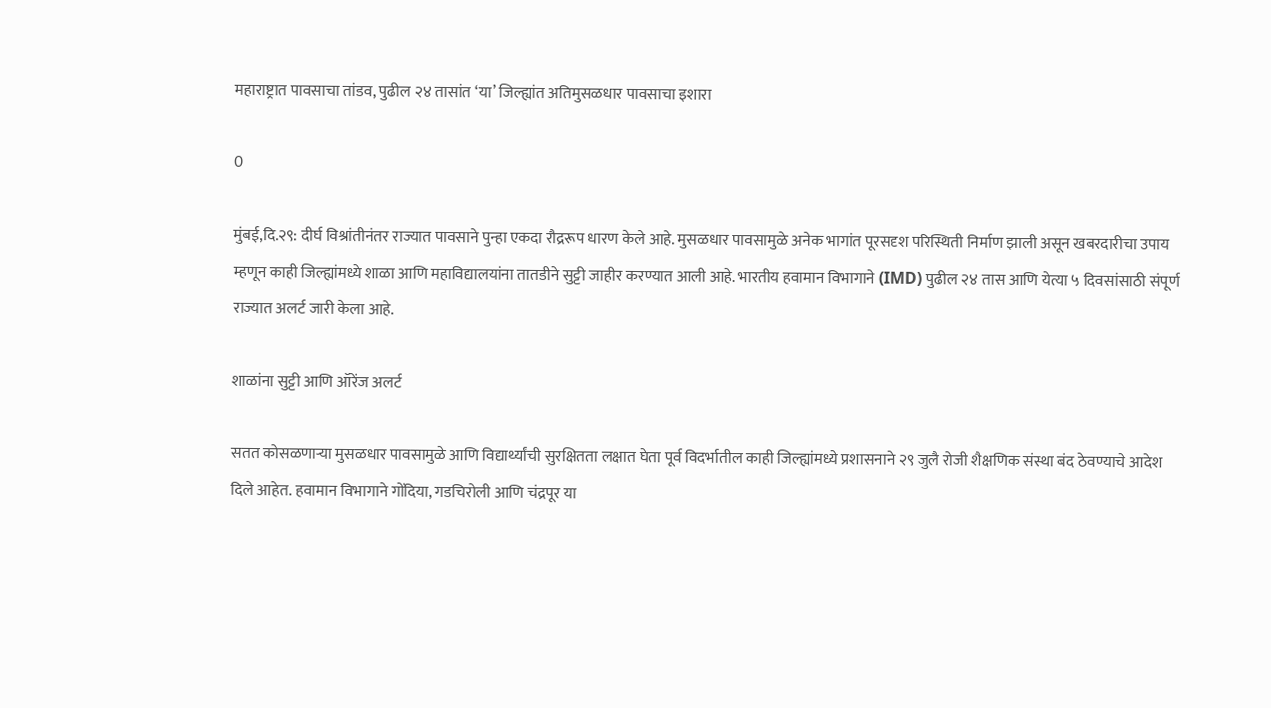महाराष्ट्रात पावसाचा तांडव, पुढील २४ तासांत ‘या’ जिल्ह्यांत अतिमुसळधार पावसाचा इशारा

0

मुंबई,दि.२९: दीर्घ विश्रांतीनंतर राज्यात पावसाने पुन्हा एकदा रौद्ररूप धारण केले आहे. मुसळधार पावसामुळे अनेक भागांत पूरसदृश परिस्थिती निर्माण झाली असून खबरदारीचा उपाय म्हणून काही जिल्ह्यांमध्ये शाळा आणि महाविद्यालयांना तातडीने सुट्टी जाहीर करण्यात आली आहे. भारतीय हवामान विभागाने (IMD) पुढील २४ तास आणि येत्या ५ दिवसांसाठी संपूर्ण राज्यात अलर्ट जारी केला आहे.

शाळांना सुट्टी आणि ऑरेंज अलर्ट

सतत कोसळणाऱ्या मुसळधार पावसामुळे आणि विद्यार्थ्यांची सुरक्षितता लक्षात घेता पूर्व विदर्भातील काही जिल्ह्यांमध्ये प्रशासनाने २९ जुलै रोजी शैक्षणिक संस्था बंद ठेवण्याचे आदेश दिले आहेत. हवामान विभागाने गोंदिया, गडचिरोली आणि चंद्रपूर या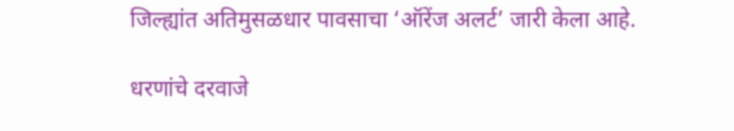जिल्ह्यांत अतिमुसळधार पावसाचा ‘ऑरेंज अलर्ट’ जारी केला आहे.

धरणांचे दरवाजे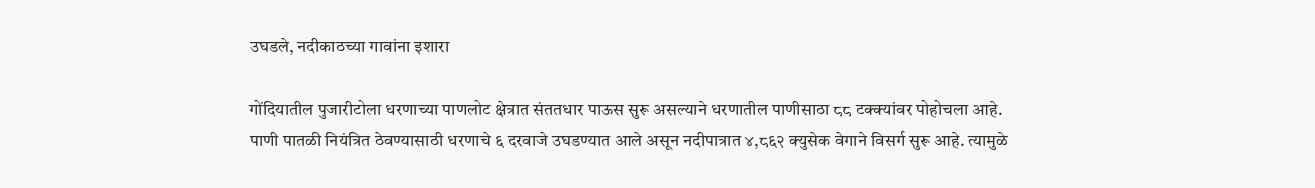उघडले, नदीकाठच्या गावांना इशारा

गोंदियातील पुजारीटोला धरणाच्या पाणलोट क्षेत्रात संततधार पाऊस सुरू असल्याने धरणातील पाणीसाठा ८८ टक्क्यांवर पोहोचला आहे. पाणी पातळी नियंत्रित ठेवण्यासाठी धरणाचे ६ दरवाजे उघडण्यात आले असून नदीपात्रात ४,८६२ क्युसेक वेगाने विसर्ग सुरू आहे. त्यामुळे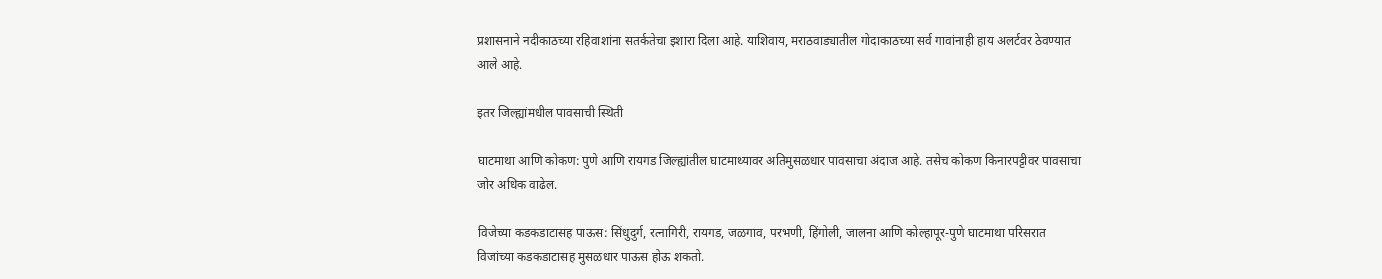प्रशासनाने नदीकाठच्या रहिवाशांना सतर्कतेचा इशारा दिला आहे. याशिवाय, मराठवाड्यातील गोदाकाठच्या सर्व गावांनाही हाय अलर्टवर ठेवण्यात आले आहे.

इतर जिल्ह्यांमधील पावसाची स्थिती

घाटमाथा आणि कोकण: पुणे आणि रायगड जिल्ह्यांतील घाटमाथ्यावर अतिमुसळधार पावसाचा अंदाज आहे. तसेच कोकण किनारपट्टीवर पावसाचा जोर अधिक वाढेल.

विजेच्या कडकडाटासह पाऊस: सिंधुदुर्ग, रत्नागिरी, रायगड, जळगाव, परभणी, हिंगोली, जालना आणि कोल्हापूर-पुणे घाटमाथा परिसरात विजांच्या कडकडाटासह मुसळधार पाऊस होऊ शकतो.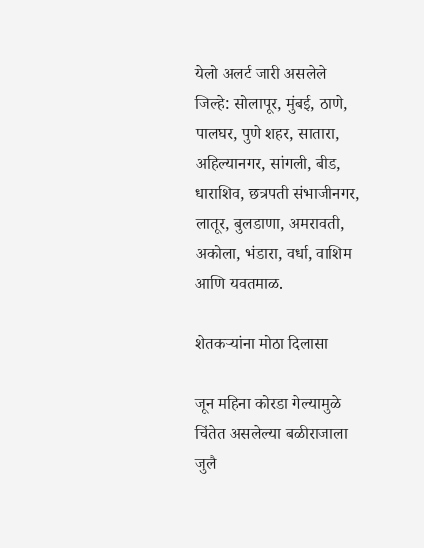येलो अलर्ट जारी असलेले जिल्हे: सोलापूर, मुंबई, ठाणे, पालघर, पुणे शहर, सातारा, अहिल्यानगर, सांगली, बीड, धाराशिव, छत्रपती संभाजीनगर, लातूर, बुलडाणा, अमरावती, अकोला, भंडारा, वर्धा, वाशिम आणि यवतमाळ.

शेतकऱ्यांना मोठा दिलासा

जून महिना कोरडा गेल्यामुळे चिंतेत असलेल्या बळीराजाला जुलै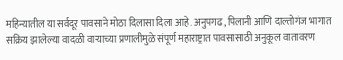महिन्यातील या सर्वदूर पावसाने मोठा दिलासा दिला आहे. अनुपगढ, पिलानी आणि दाल्तोगंज भागात सक्रिय झालेल्या वादळी वाऱ्याच्या प्रणालीमुळे संपूर्ण महाराष्ट्रात पावसासाठी अनुकूल वातावरण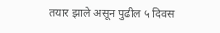तयार झाले असून पुढील ५ दिवस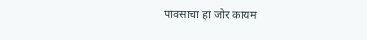पावसाचा हा जोर कायम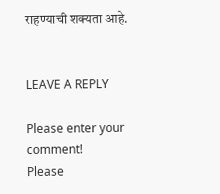राहण्याची शक्यता आहे.


LEAVE A REPLY

Please enter your comment!
Please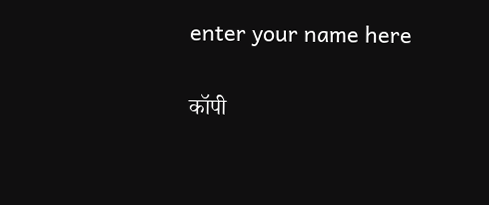enter your name here

कॉपी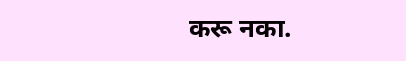करू नका.